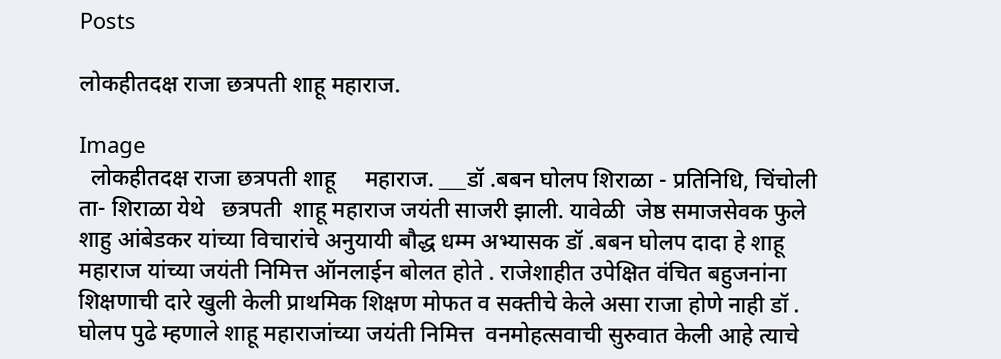Posts

लोकहीतदक्ष राजा छत्रपती शाहू महाराज.

Image
  लोकहीतदक्ष राजा छत्रपती शाहू     महाराज. ___डॉ .बबन घोलप शिराळा - प्रतिनिधि, चिंचोली ता- शिराळा येथे   छत्रपती  शाहू महाराज जयंती साजरी झाली. यावेळी  जेष्ठ समाजसेवक फुले शाहु आंबेडकर यांच्या विचारांचे अनुयायी बौद्ध धम्म अभ्यासक डॉ .बबन घोलप दादा हे शाहू महाराज यांच्या जयंती निमित्त ऑनलाईन बोलत होते . राजेशाहीत उपेक्षित वंचित बहुजनांना शिक्षणाची दारे खुली केली प्राथमिक शिक्षण मोफत व सक्तीचे केले असा राजा होणे नाही डॉ . घोलप पुढे म्हणाले शाहू महाराजांच्या जयंती निमित्त  वनमोहत्सवाची सुरुवात केली आहे त्याचे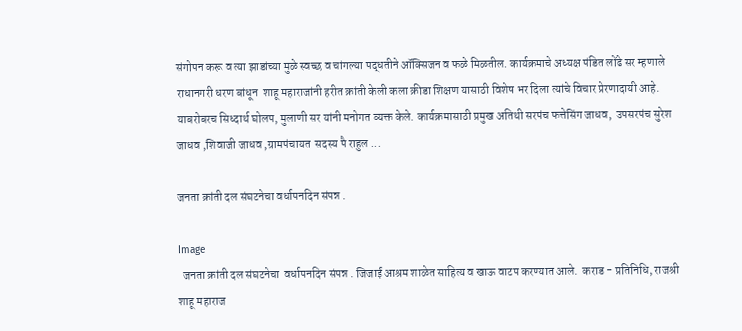संगोपन करू व त्या झाडांच्या मुळे स्वच्छ व चांगल्या पद्धतीने ऑक्सिजन व फळे मिळतील. कार्यक्रमाचे अध्यक्ष पंडित लोंढे सर म्हणाले राधानगरी धरण बांधून  शाहू महाराजांनी हरीत क्रांती केली कला क्रीडा शिक्षण यासाठी विशेष भर दिला त्यांचे विचार प्रेरणादायी आहे. याबरोबरच सिध्दार्थ घोलप, मुलाणी सर यांनी मनोगत व्यक्त केले. कार्यक्रमासाठी प्रमुख अतिथी सरपंच फत्तेसिंग जाधव,  उपसरपंच सुरेश जाधव ,शिवाजी जाधव ,ग्रामपंचायत  सदस्य पै राहुल ...

जनता क्रांती दल संघटनेचा वर्धापनदिन संपन्न .

Image
  जनता क्रांती दल संघटनेचा  वर्धापनदिन संपन्न . जिजाई आश्रम शाळेत साहित्य व खाऊ वाटप करण्यात आले.  कराड - प्रतिनिधि, राजश्री शाहू महाराज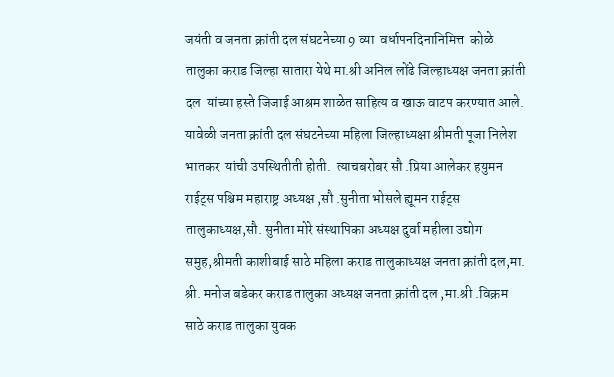जयंती व जनता क्रांती दल संघटनेच्या 9 व्या  वर्धापनदिनानिमित्त  कोळे  तालुका कराड जिल्हा सातारा येथे मा.श्री अनिल लोंढे जिल्हाध्यक्ष जनता क्रांती दल  यांच्या हस्ते जिजाई आश्रम शाळेत साहित्य व खाऊ वाटप करण्यात आले.   यावेळी जनता क्रांती दल संघटनेच्या महिला जिल्हाध्यक्षा श्रीमती पूजा निलेश भातकर  यांची उपस्थितीती होती.  त्याचबरोबर सौ .प्रिया आलेकर हयुमन राईट्स पश्चिम महाराष्ट्र अध्यक्ष ,सौ .सुनीता भोसले ह्यूमन राईट्स तालुकाध्यक्ष,सौ. सुनीता मोरे संस्थापिका अध्यक्ष दुर्वा महीला उद्योग समुह,श्रीमती काशीबाई साठे महिला कराड तालुकाध्यक्ष जनता क्रांती दल,मा. श्री. मनोज बडेकर कराड तालुका अध्यक्ष जनता क्रांती दल ,मा.श्री .विक्रम साठे कराड तालुका युवक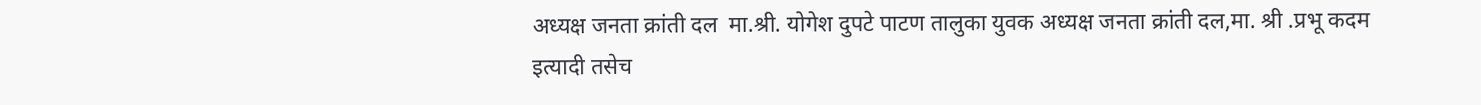अध्यक्ष जनता क्रांती दल  मा.श्री. योगेश दुपटे पाटण तालुका युवक अध्यक्ष जनता क्रांती दल,मा. श्री .प्रभू कदम  इत्यादी तसेच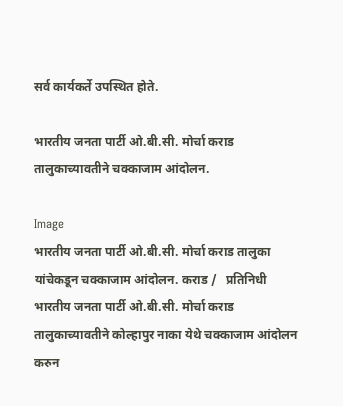सर्व कार्यकर्ते उपस्थित होते.

भारतीय जनता पार्टी ओ.बी.सी. मोर्चा कराड तालुकाच्यावतीने चक्काजाम आंदोलन.

Image
भारतीय जनता पार्टी ओ.बी.सी. मोर्चा कराड तालुका यांचेकडून चक्काजाम आंदोलन. कराड /   प्रतिनिधी  भारतीय जनता पार्टी ओ.बी.सी. मोर्चा कराड तालुकाच्यावतीने कोल्हापुर नाका येथे चक्काजाम आंदोलन करुन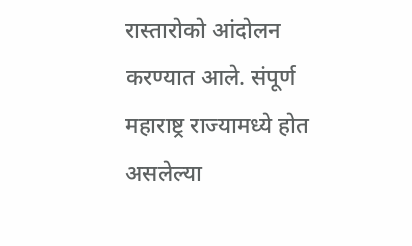रास्तारोको आंदोलन करण्यात आले. संपूर्ण महाराष्ट्र राज्यामध्ये होत असलेल्या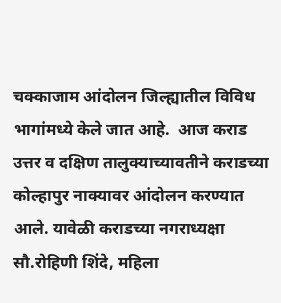चक्काजाम आंदोलन जिल्ह्यातील विविध भागांमध्ये केले जात आहे.  आज कराड उत्तर व दक्षिण तालुक्याच्यावतीने कराडच्या कोल्हापुर नाक्यावर आंदोलन करण्यात आले. यावेळी कराडच्या नगराध्यक्षा सौ.रोहिणी शिंदे, महिला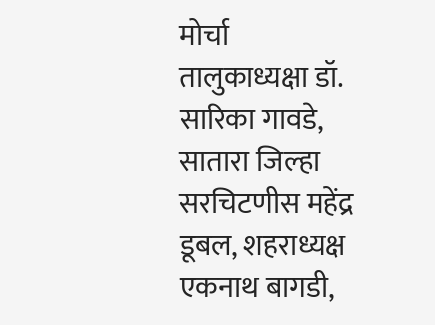मोर्चा तालुकाध्यक्षा डॉ. सारिका गावडे, सातारा जिल्हा सरचिटणीस महेंद्र डूबल, शहराध्यक्ष एकनाथ बागडी,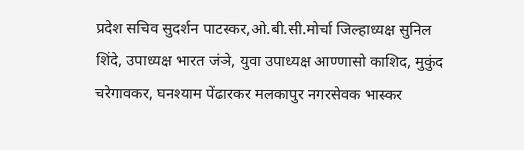प्रदेश सचिव सुदर्शन पाटस्कर,ओ.बी.सी.मोर्चा जिल्हाध्यक्ष सुनिल शिंदे, उपाध्यक्ष भारत जंञे, युवा उपाध्यक्ष आण्णासो काशिद, मुकुंद चरेगावकर, घनश्याम पेंढारकर मलकापुर नगरसेवक भास्कर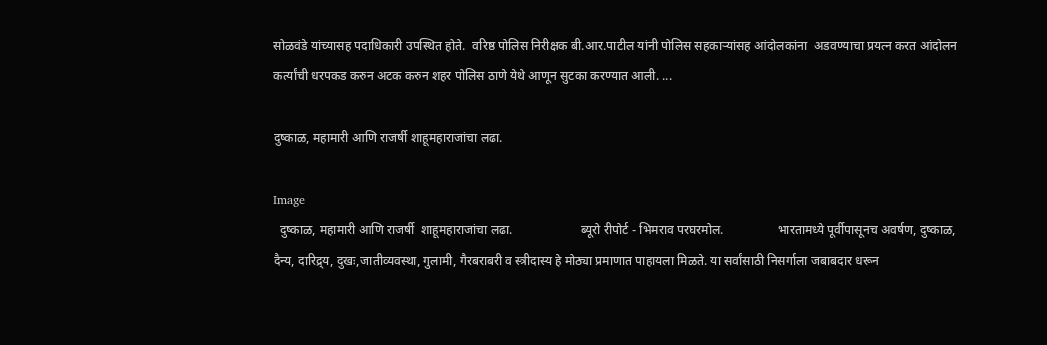सोळवंडे यांच्यासह पदाधिकारी उपस्थित होते.  वरिष्ठ पोलिस निरीक्षक बी.आर.पाटील यांनी पोलिस सहकार्‍यांसह आंदोलकांना  अडवण्याचा प्रयत्न करत आंदोलन कर्त्यांची धरपकड करुन अटक करुन शहर पोलिस ठाणे येथे आणून सुटका करण्यात आली. ...

दुष्काळ, महामारी आणि राजर्षी शाहूमहाराजांचा लढा.

Image
  दुष्काळ, महामारी आणि राजर्षी  शाहूमहाराजांचा लढा.                      ब्यूरो रीपोर्ट - भिमराव परघरमोल.                 भारतामध्ये पूर्वीपासूनच अवर्षण, दुष्काळ,  दैन्य, दारिद्र्य, दुखः,जातीव्यवस्था, गुलामी, गैरबराबरी व स्त्रीदास्य हे मोठ्या प्रमाणात पाहायला मिळते. या सर्वांसाठी निसर्गाला जबाबदार धरून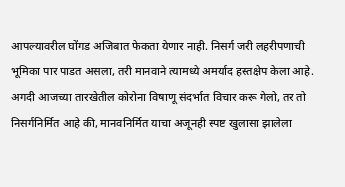आपल्यावरील घोंगड अजिबात फेकता येणार नाही. निसर्ग जरी लहरीपणाची भूमिका पार पाडत असला, तरी मानवाने त्यामध्ये अमर्याद हस्तक्षेप केला आहे. अगदी आजच्या तारखेतील कोरोना विषाणू संदर्भात विचार करू गेलो, तर तो निसर्गनिर्मित आहे की, मानवनिर्मित याचा अजूनही स्पष्ट खुलासा झालेला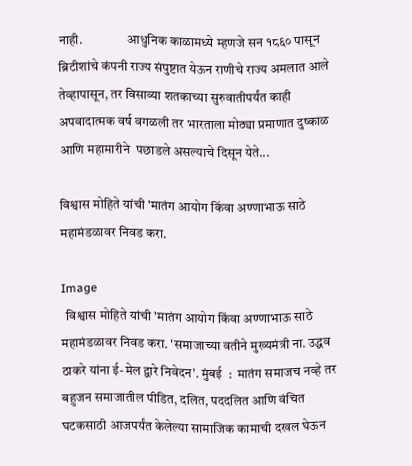नाही.                 आधुनिक काळामध्ये म्हणजे सन १८६० पासून ब्रिटीशांचे कंपनी राज्य संपुष्टात येऊन राणीचे राज्य अमलात आले तेव्हापासून, तर विसाव्या शतकाच्या सुरुवातीपर्यंत काही अपवादात्मक वर्ष वगळली तर भारताला मोठ्या प्रमाणात दुष्काळ आणि महामारीने  पछाडले असल्याचे दिसून येते...

विश्वास मोहिते यांची 'मातंग आयोग किंवा अण्णाभाऊ साठे महामंडळावर निवड करा.

Image
  विश्वास मोहिते यांची 'मातंग आयोग किंवा अण्णाभाऊ साठे महामंडळावर निवड करा. 'समाजाच्या वतीने मुख्यमंत्री ना. उद्धव ठाकरे यांना ई-मेल द्वारे निवेदन'. मुंबई  :  मातंग समाजच नव्हे तर बहुजन समाजातील पीडित, दलित, पददलित आणि वंचित घटकसाठी आजपर्यंत केलेल्या सामाजिक कामाची दखल घेऊन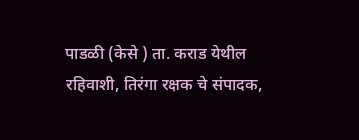पाडळी (केसे ) ता. कराड येथील रहिवाशी, तिरंगा रक्षक चे संपादक,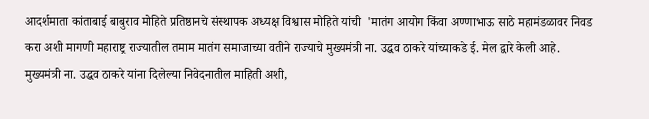आदर्शमाता कांताबाई बाबुराव मोहिते प्रतिष्ठानचे संस्थापक अध्यक्ष विश्वास मोहिते यांची  'मातंग आयोग किंवा अण्णाभाऊ साठे महामंडळावर निवड करा अशी मागणी महाराष्ट्र राज्यातील तमाम मातंग समाजाच्या वतीने राज्याचे मुख्यमंत्री ना. उद्धव ठाकरे यांच्याकडे ई. मेल द्वारे केली आहे. मुख्यमंत्री ना. उद्धव ठाकरे यांना दिलेल्या निवेदनातील माहिती अशी,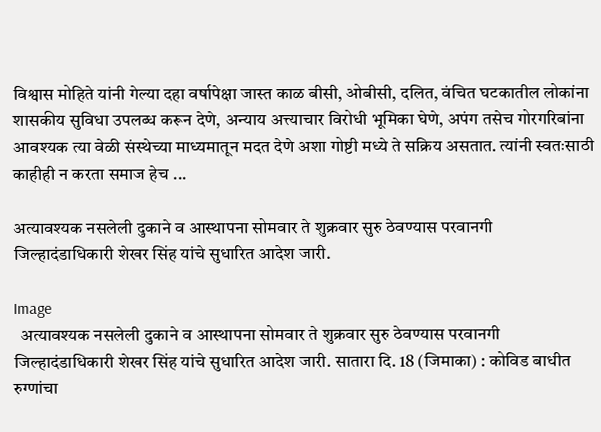विश्वास मोहिते यांनी गेल्या दहा वर्षापेक्षा जास्त काळ बीसी, ओबीसी, दलित, वंचित घटकातील लोकांना शासकीय सुविधा उपलब्ध करून देणे, अन्याय अत्त्याचार विरोधी भूमिका घेणे, अपंग तसेच गोरगरिबांना आवश्यक त्या वेळी संस्थेच्या माध्यमातून मदत देणे अशा गोष्टी मध्ये ते सक्रिय असतात. त्यांनी स्वतःसाठी काहीही न करता समाज हेच ...

अत्यावश्यक नसलेली दुकाने व आस्थापना सोमवार ते शुक्रवार सुरु ठेवण्यास परवानगी जिल्हादंडाधिकारी शेखर सिंह यांचे सुधारित आदेश जारी.

Image
  अत्यावश्यक नसलेली दुकाने व आस्थापना सोमवार ते शुक्रवार सुरु ठेवण्यास परवानगी  जिल्हादंडाधिकारी शेखर सिंह यांचे सुधारित आदेश जारी. सातारा दि. 18 (जिमाका) : कोविड बाधीत रुग्णांचा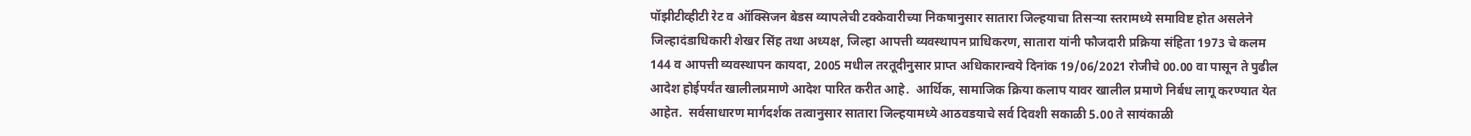पॉझीटीव्हीटी रेट व ऑक्सिजन बेडस व्यापलेची टक्केवारीच्या निकषानुसार सातारा जिल्हयाचा तिसऱ्या स्तरामध्ये समाविष्ट होत असलेने जिल्हादंडाधिकारी शेखर सिंह तथा अध्यक्ष, जिल्हा आपत्ती व्यवस्थापन प्राधिकरण, सातारा यांनी फौजदारी प्रक्रिया संहिता 1973 चे कलम 144 व आपत्ती व्यवस्थापन कायदा, 2005 मधील तरतूदीनुसार प्राप्त अधिकारान्वये दिनांक 19/06/2021 रोजीचे 00.00 वा पासून ते पुढील आदेश होईपर्यंत खालीलप्रमाणे आदेश पारित करीत आहे.  आर्थिक, सामाजिक क्रिया कलाप यावर खालील प्रमाणे निर्बध लागू करण्यात येत आहेत.  सर्वसाधारण मार्गदर्शक तत्वानुसार सातारा जिल्हयामध्ये आठवडयाचे सर्व दिवशी सकाळी 5.00 ते सायंकाळी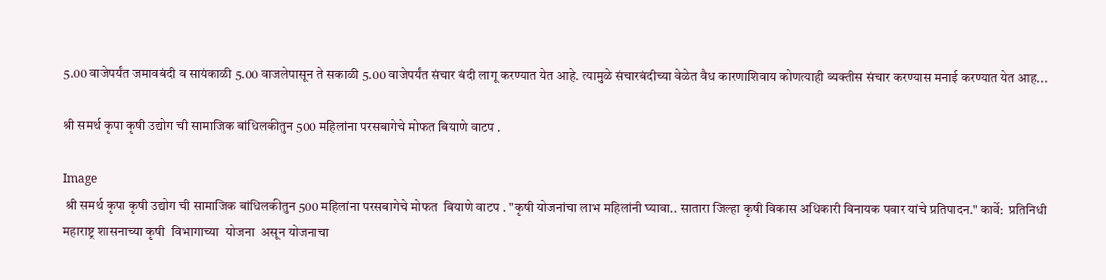5.00 वाजेपर्यंत जमावबंदी व सायंकाळी 5.00 वाजलेपासून ते सकाळी 5.00 वाजेपर्यंत संचार बंदी लागू करण्यात येत आहे. त्यामुळे संचारबंदीच्या वेळेत वैध कारणाशिवाय कोणत्याही व्यक्तीस संचार करण्यास मनाई करण्यात येत आह...

श्री समर्थ कृपा कृषी उद्योग ची सामाजिक बांधिलकीतुन 500 महिलांना परसबागेचे मोफत बियाणे वाटप .

Image
 श्री समर्थ कृपा कृषी उद्योग ची सामाजिक बांधिलकीतुन 500 महिलांना परसबागेचे मोफत  बियाणे वाटप . "कृषी योजनांचा लाभ महिलांनी घ्यावा.. सातारा जिल्हा कृषी विकास अधिकारी विनायक पवार यांचे प्रतिपादन." कार्वे:  प्रतिनिधी        महाराष्ट्र शासनाच्या कृषी  विभागाच्या  योजना  असून योजनाचा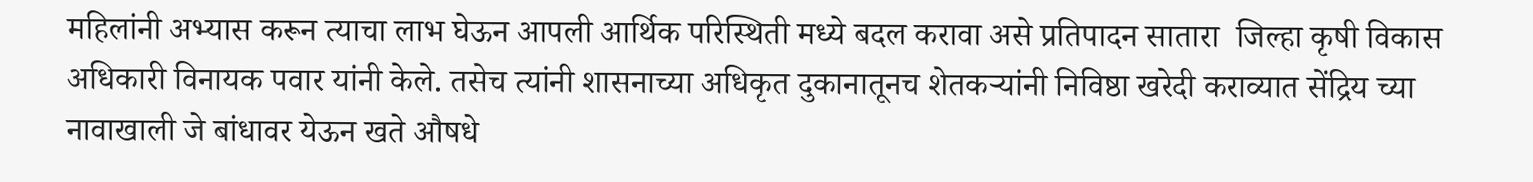महिलांनी अभ्यास करून त्याचा लाभ घेऊन आपली आर्थिक परिस्थिती मध्ये बदल करावा असे प्रतिपादन सातारा  जिल्हा कृषी विकास अधिकारी विनायक पवार यांनी केले. तसेच त्यांनी शासनाच्या अधिकृत दुकानातूनच शेतकऱ्यांनी निविष्ठा खरेदी कराव्यात सेंद्रिय च्या नावाखाली जे बांधावर येऊन खते औषधे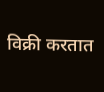विक्री करतात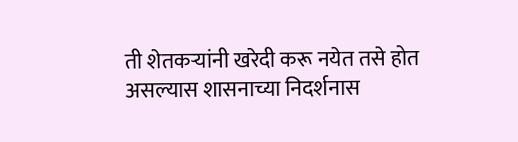ती शेतकऱ्यांनी खरेदी करू नयेत तसे होत असल्यास शासनाच्या निदर्शनास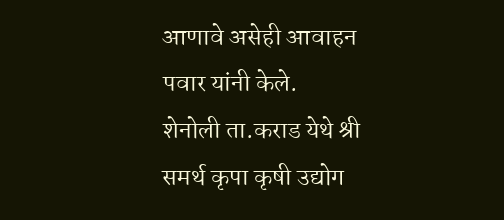आणावे असेही आवाहन पवार यांनी केले.         शेनोली ता.कराड येथे श्री समर्थ कृपा कृषी उद्योग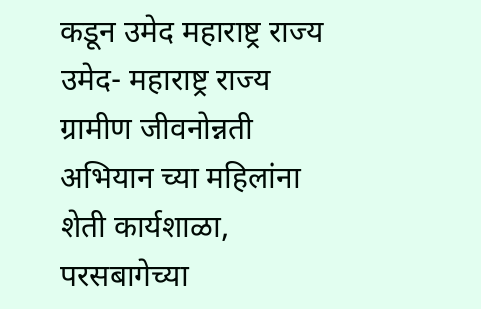कडून उमेद महाराष्ट्र राज्य उमेद- महाराष्ट्र राज्य ग्रामीण जीवनोन्नती अभियान च्या महिलांना शेती कार्यशाळा, परसबागेच्या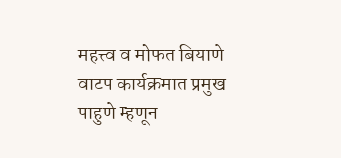महत्त्व व मोफत बियाणे वाटप कार्यक्रमात प्रमुख पाहुणे म्हणून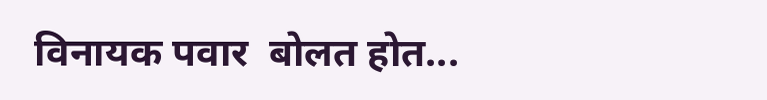विनायक पवार  बोलत होत...